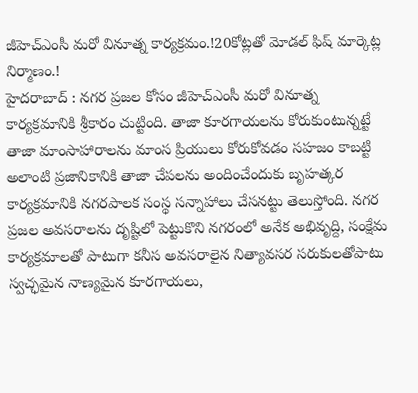జీహెచ్ఎంసీ మరో వినూత్న కార్యక్రమం.!20కోట్లతో మోడల్ ఫిష్ మార్కెట్ల నిర్మాణం.!
హైదరాబాద్ : నగర ప్రజల కోసం జీహెచ్ఎంసీ మరో వినూత్న కార్యక్రమానికి శ్రీకారం చుట్టింది. తాజా కూరగాయలను కోరుకుంటున్నట్టే తాజా మాంసాహారాలను మాంస ప్రియులు కోరుకోవడం సహజం కాబట్టి అలాంటి ప్రజానికానికి తాజా చేపలను అందించేందుకు బృహత్కర కార్యక్రమానికి నగరపాలక సంస్థ సన్నాహాలు చేసనట్టు తెలుస్తోంది. నగర ప్రజల అవసరాలను దృష్టిలో పెట్టుకొని నగరంలో అనేక అభివృద్ది, సంక్షేమ కార్యక్రమాలతో పాటుగా కనీస అవసరాలైన నిత్యావసర సరుకులతోపాటు స్వచ్ఛమైన నాణ్యమైన కూరగాయలు,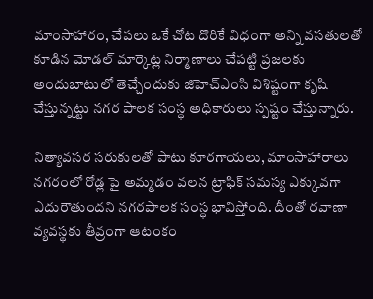మాంసాహారం, చేపలు ఒకే చోట దొరికే విధంగా అన్ని వసతులతో కూడిన మోడల్ మార్కెట్ల నిర్మాణాలు చేపట్టి ప్రజలకు అందుబాటులో తెచ్చేందుకు జిహెచ్ఎంసి విశిష్టంగా కృషి చేస్తున్నట్టు నగర పాలక సంస్ధ అధికారులు స్పష్టం చేస్తున్నారు.

నిత్యావసర సరుకులతో పాటు కూరగాయలు, మాంసాహారాలు నగరంలో రోడ్ల పై అమ్మడం వలన ట్రాఫిక్ సమస్య ఎక్కువగా ఎదురౌతుందని నగరపాలక సంస్ధ భావిస్తోంది. దీంతో రవాణా వ్యవస్థకు తీవ్రంగా ఆటంకం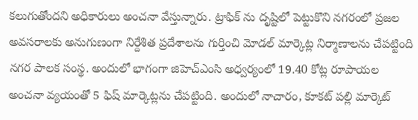కలుగుతోందని అధికారులు అంచనా వేస్తున్నారు. ట్రాఫిక్ ను దృష్టిలో పెట్టుకొని నగరంలో ప్రజల అవసరాలకు అనుగుణంగా నిర్దేశిత ప్రదేశాలను గుర్తించి మోడల్ మార్కెట్ల నిర్మాణాలను చేపట్టింది నగర పాలక సంస్థ. అందులో భాగంగా జిహెచ్ఎంసి అధ్వర్యంలో 19.40 కోట్ల రూపాయల అంచనా వ్యయంతో 5 ఫిష్ మార్కెట్లను చేపట్టింది. అందులో నాచారం, కూకట్ పల్లి మార్కెట్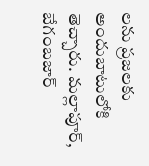లను ప్రజలకు అందుబాటులోకి తెచ్చారు. మల్లాపూర్, బేగంబజార్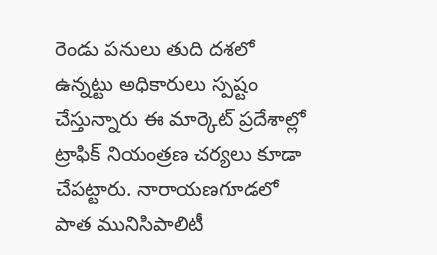రెండు పనులు తుది దశలో ఉన్నట్టు అధికారులు స్పష్టం చేస్తున్నారు ఈ మార్కెట్ ప్రదేశాల్లో ట్రాఫిక్ నియంత్రణ చర్యలు కూడా చేపట్టారు. నారాయణగూడలో పాత మునిసిపాలిటీ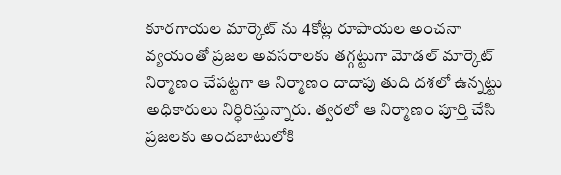కూరగాయల మార్కెట్ ను 4కోట్ల రూపాయల అంచనా వ్యయంతో ప్రజల అవసరాలకు తగ్గట్టుగా మోడల్ మార్కెట్ నిర్మాణం చేపట్టగా ఆ నిర్మాణం దాదాపు తుది దశలో ఉన్నట్టు అధికారులు నిర్ధిరిస్తున్నారు. త్వరలో ఆ నిర్మాణం పూర్తి చేసి ప్రజలకు అందబాటులోకి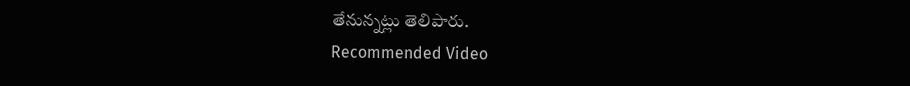తేనున్నట్లు తెలిపారు.
Recommended Video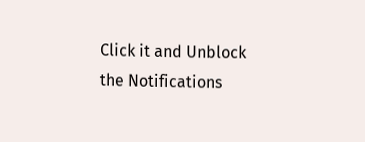Click it and Unblock the Notifications